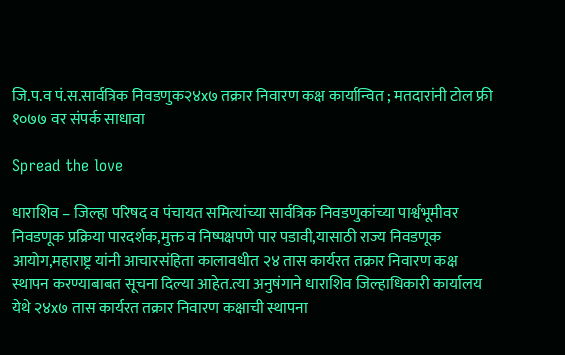जि.प.व पं.स.सार्वत्रिक निवडणुक२४x७ तक्रार निवारण कक्ष कार्यान्वित ; मतदारांनी टोल फ्री १०७७ वर संपर्क साधावा

Spread the love

धाराशिव – जिल्हा परिषद व पंचायत समित्यांच्या सार्वत्रिक निवडणुकांच्या पार्श्वभूमीवर निवडणूक प्रक्रिया पारदर्शक,मुक्त व निष्पक्षपणे पार पडावी,यासाठी राज्य निवडणूक आयोग,महाराष्ट्र यांनी आचारसंहिता कालावधीत २४ तास कार्यरत तक्रार निवारण कक्ष स्थापन करण्याबाबत सूचना दिल्या आहेत.त्या अनुषंगाने धाराशिव जिल्हाधिकारी कार्यालय येथे २४x७ तास कार्यरत तक्रार निवारण कक्षाची स्थापना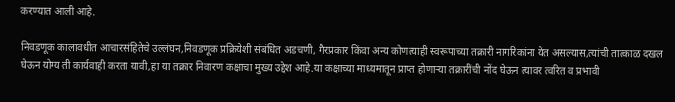करण्यात आली आहे.

निवडणूक कालावधीत आचारसंहितेचे उल्लंघन,निवडणूक प्रक्रियेशी संबंधित अडचणी, गैरप्रकार किंवा अन्य कोणत्याही स्वरूपाच्या तक्रारी नागरिकांना येत असल्यास,त्यांची तात्काळ दखल घेऊन योग्य ती कार्यवाही करता यावी,हा या तक्रार निवारण कक्षाचा मुख्य उद्देश आहे.या कक्षाच्या माध्यमातून प्राप्त होणाऱ्या तक्रारींची नोंद घेऊन त्यावर त्वरित व प्रभावी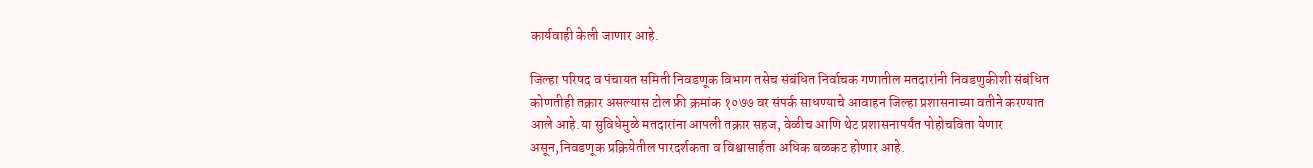कार्यवाही केली जाणार आहे.

जिल्हा परिषद व पंचायत समिती निवडणूक विभाग तसेच संबंधित निर्वाचक गणातील मतदारांनी निवडणुकीशी संबंधित कोणतीही तक्रार असल्यास टोल फ्री क्रमांक १०७७ वर संपर्क साधण्याचे आवाहन जिल्हा प्रशासनाच्या वतीने करण्यात आले आहे.या सुविधेमुळे मतदारांना आपली तक्रार सहज, वेळीच आणि थेट प्रशासनापर्यंत पोहोचविता येणार असून,निवडणूक प्रक्रियेतील पारदर्शकता व विश्वासार्हता अधिक बळकट होणार आहे.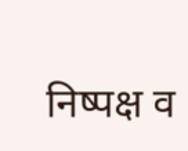निष्पक्ष व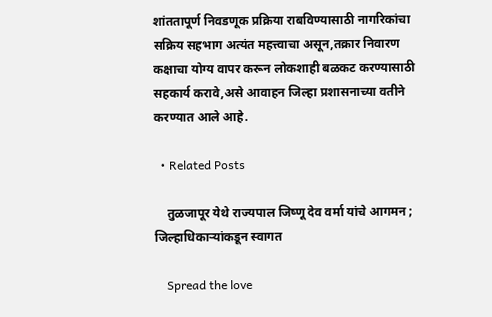शांततापूर्ण निवडणूक प्रक्रिया राबविण्यासाठी नागरिकांचा सक्रिय सहभाग अत्यंत महत्त्वाचा असून,तक्रार निवारण कक्षाचा योग्य वापर करून लोकशाही बळकट करण्यासाठी सहकार्य करावे,असे आवाहन जिल्हा प्रशासनाच्या वतीने करण्यात आले आहे.

  • Related Posts

    तुळजापूर येथे राज्यपाल जिष्णू देव वर्मा यांचे आगमन ; जिल्हाधिकाऱ्यांकडून स्वागत

    Spread the love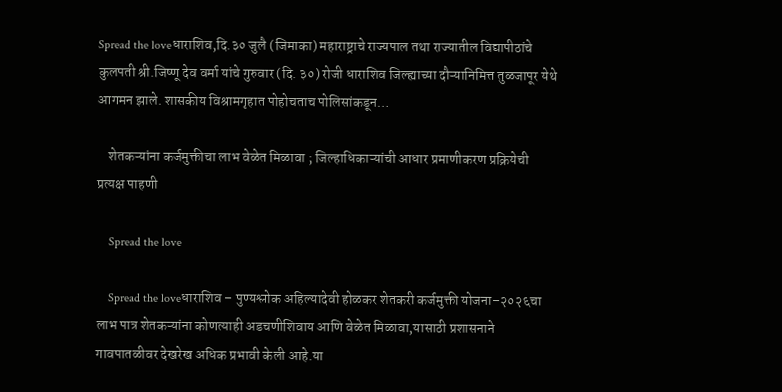Spread the loveधाराशिव,दि.३० जुलै (जिमाका) महाराष्ट्राचे राज्यपाल तथा राज्यातील विद्यापीठांचे कुलपती श्री.जिष्णू देव वर्मा यांचे गुरुवार (दि. ३०) रोजी धाराशिव जिल्ह्याच्या दौऱ्यानिमित्त तुळजापूर येथे आगमन झाले. शासकीय विश्रामगृहात पोहोचताच पोलिसांकडून…

    शेतकऱ्यांना कर्जमुक्तीचा लाभ वेळेत मिळावा ; जिल्हाधिकाऱ्यांची आधार प्रमाणीकरण प्रक्रियेची प्रत्यक्ष पाहणी

    Spread the love

    Spread the loveधाराशिव – पुण्यश्लोक अहिल्यादेवी होळकर शेतकरी कर्जमुक्ती योजना–२०२६चा लाभ पात्र शेतकऱ्यांना कोणत्याही अडचणीशिवाय आणि वेळेत मिळावा,यासाठी प्रशासनाने गावपातळीवर देखरेख अधिक प्रभावी केली आहे.या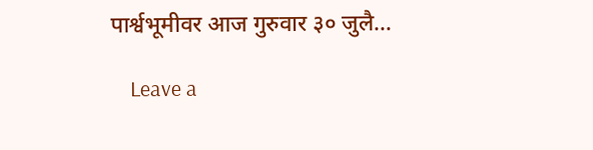पार्श्वभूमीवर आज गुरुवार ३० जुलै…

    Leave a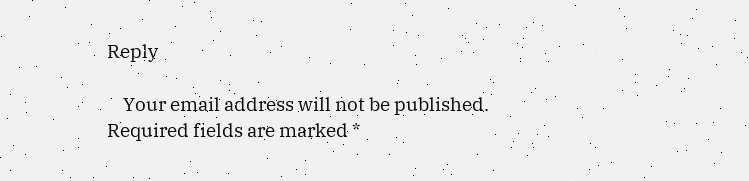Reply

    Your email address will not be published. Required fields are marked *